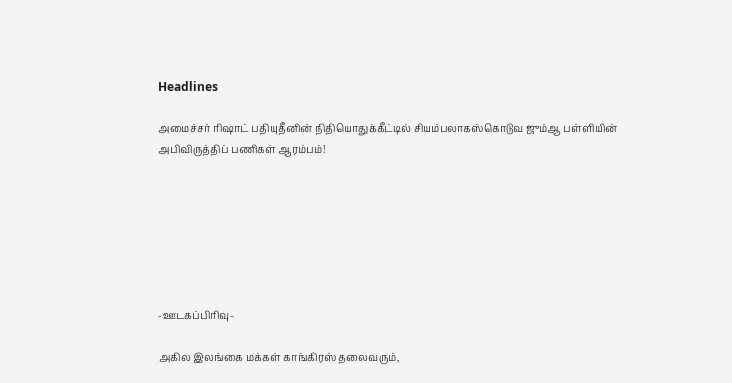Headlines

அமைச்சர் ரிஷாட் பதியுதீனின் நிதியொதுக்கீட்டில் சியம்பலாகஸ்கொடுவ ஜும்ஆ பள்ளியின் அபிவிருத்திப் பணிகள் ஆரம்பம்!







-ஊடகப்பிரிவு-

அகில இலங்கை மக்கள் காங்கிரஸ் தலைவரும்,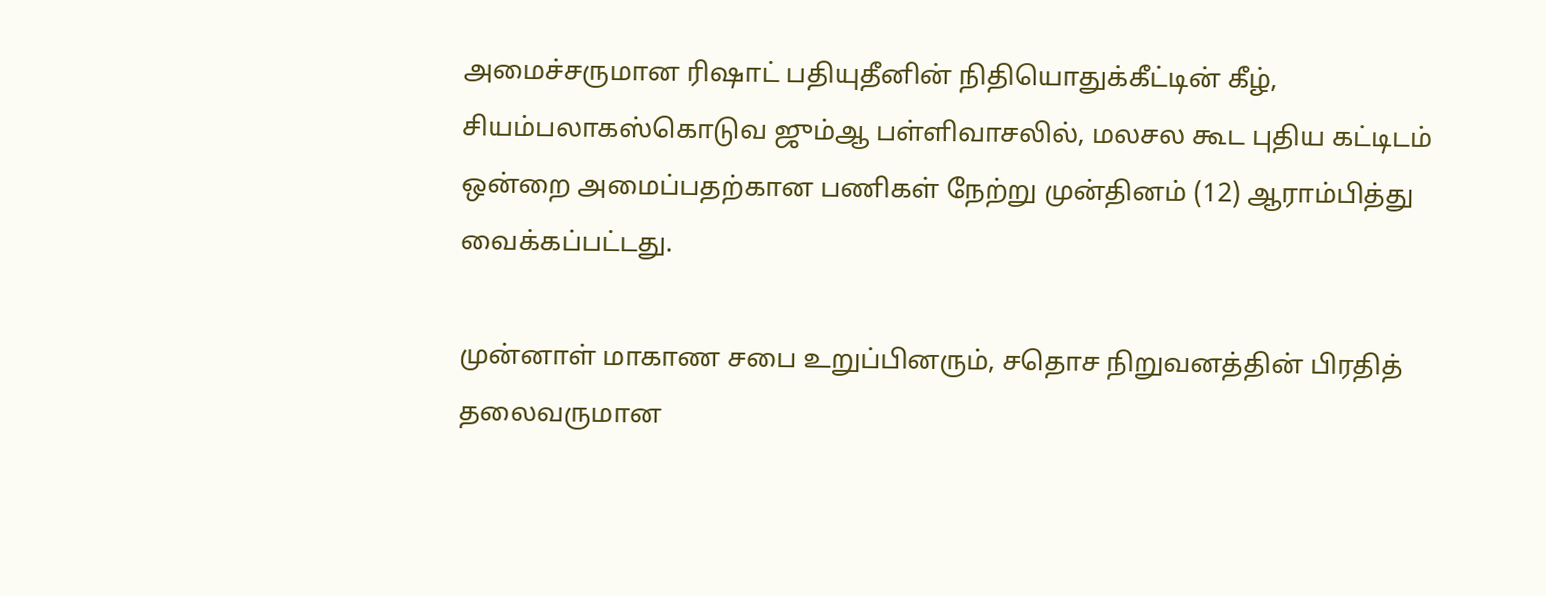அமைச்சருமான ரிஷாட் பதியுதீனின் நிதியொதுக்கீட்டின் கீழ்,  சியம்பலாகஸ்கொடுவ ஜும்ஆ பள்ளிவாசலில், மலசல கூட புதிய கட்டிடம் ஒன்றை அமைப்பதற்கான பணிகள் நேற்று முன்தினம் (12) ஆராம்பித்து வைக்கப்பட்டது.

முன்னாள் மாகாண சபை உறுப்பினரும், சதொச நிறுவனத்தின் பிரதித் தலைவருமான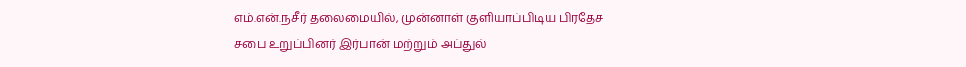எம்.என்.நசீர் தலைமையில், முன்னாள் குளியாப்பிடிய பிரதேச சபை உறுப்பினர் இர்பான் மற்றும் அப்துல்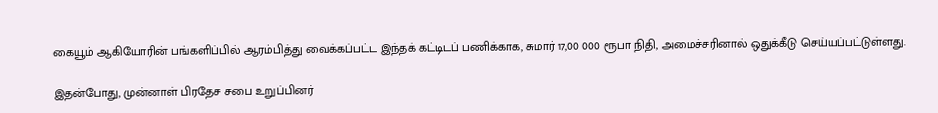கையூம் ஆகியோரின் பங்களிப்பில் ஆரம்பித்து வைக்கப்பட்ட இந்தக் கட்டிடப் பணிக்காக, சுமார் 17,00 000 ரூபா நிதி, அமைச்சரினால் ஒதுக்கீடு செய்யப்பட்டுள்ளது.

இதன்போது, முன்னாள் பிரதேச சபை உறுப்பினர்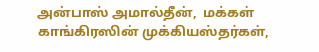அன்பாஸ் அமால்தீன்,  மக்கள் காங்கிரஸின் முக்கியஸ்தர்கள்,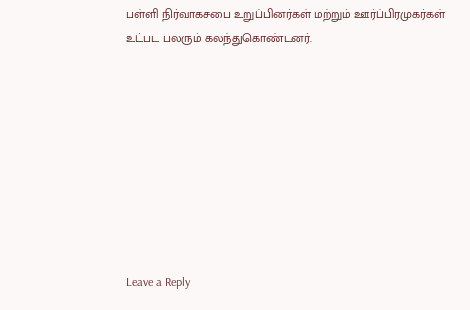பள்ளி நிர்வாகசபை உறுப்பினர்கள் மற்றும் ஊர்ப்பிரமுகர்கள் உட்பட பலரும் கலந்துகொண்டனர்.









Leave a Reply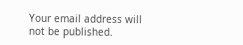Your email address will not be published.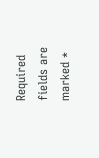Required fields are marked *